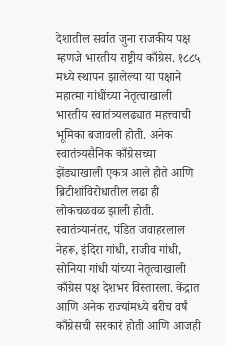देशातील सर्वात जुना राजकीय पक्ष म्हणजे भारतीय राष्ट्रीय काँग्रेस. १८८५ मध्ये स्थापन झालेल्या या पक्षाने महात्मा गांधींच्या नेतृत्वाखाली भारतीय स्वातंत्र्यलढ्यात महत्त्वाची भूमिका बजावली होती. अनेक स्वातंत्र्यसैनिक काँग्रेसच्या झेंड्याखाली एकत्र आले होते आणि ब्रिटीशांविरोधातील लढा ही लोकचळवळ झाली होती. स्वातंत्र्यानंतर, पंडित जवाहरलाल नेहरू, इंदिरा गांधी, राजीव गांधी, सोनिया गांधी यांच्या नेतृत्वाखाली काँग्रेस पक्ष देशभर विस्तारला. केंद्रात आणि अनेक राज्यांमध्ये बरीच वर्षं काँग्रेसची सरकारं होती आणि आजही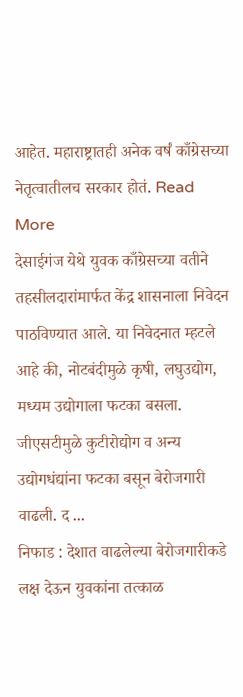आहेत. महाराष्ट्रातही अनेक वर्षं काँग्रेसच्या नेतृत्वातीलच सरकार होतं. Read More
देसाईगंज येथे युवक काँग्रेसच्या वतीने तहसीलदारांमार्फत केंद्र शासनाला निवेदन पाठविण्यात आले. या निवेदनात म्हटले आहे की, नोटबंदीमुळे कृषी, लघुउद्योग, मध्यम उद्योगाला फटका बसला. जीएसटीमुळे कुटीरोद्योग व अन्य उद्योगधंद्यांना फटका बसून बेरोजगारी वाढली. द ...
निफाड : देशात वाढलेल्या बेरोजगारीकडे लक्ष देऊन युवकांना तत्काळ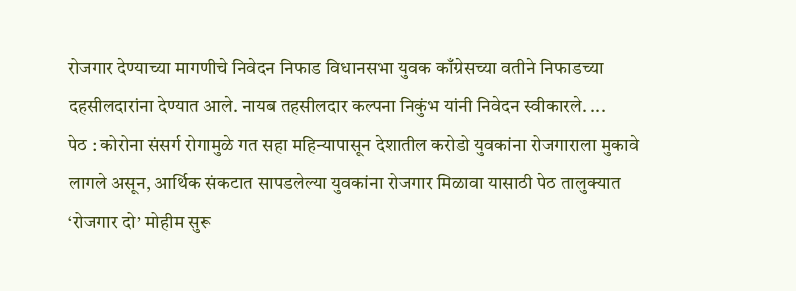रोजगार देण्याच्या मागणीचे निवेदन निफाड विधानसभा युवक काँग्रेसच्या वतीने निफाडच्या दहसीलदारांना देण्यात आले. नायब तहसीलदार कल्पना निकुंभ यांनी निवेदन स्वीकारले. ...
पेठ : कोरोना संसर्ग रोगामुळे गत सहा महिन्यापासून देशातील करोडो युवकांना रोजगाराला मुकावे लागले असून, आर्थिक संकटात सापडलेल्या युवकांना रोजगार मिळावा यासाठी पेठ तालुक्यात ‘रोजगार दो’ मोहीम सुरू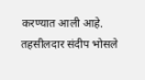करण्यात आली आहे. तहसीलदार संदीप भोसले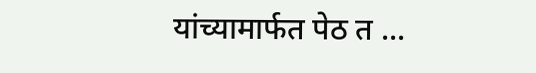यांच्यामार्फत पेठ त ...